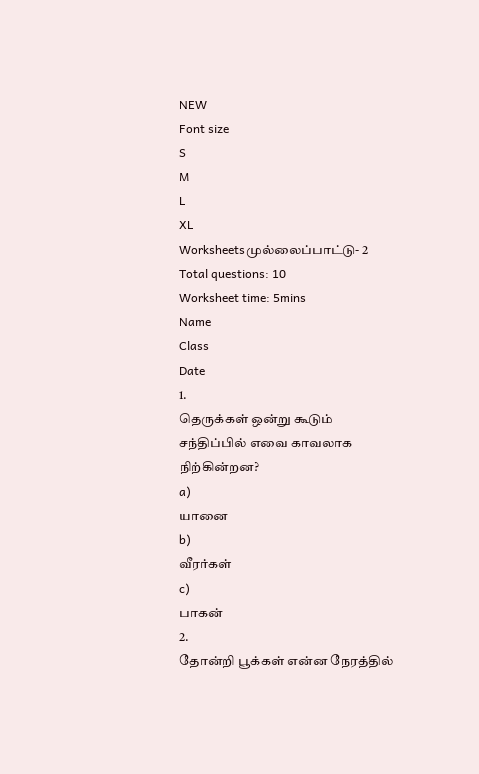NEW
Font size
S
M
L
XL
Worksheetsமுல்லைப்பாட்டு- 2
Total questions: 10
Worksheet time: 5mins
Name
Class
Date
1.
தெருக்கள் ஒன்று கூடும் சந்திப்பில் எவை காவலாக நிற்கின்றன?
a)
யானை
b)
வீரர்கள்
c)
பாகன்
2.
தோன்றி பூக்கள் என்ன நேரத்தில்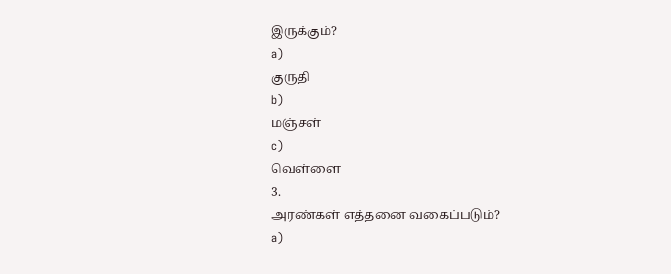இருக்கும்?
a)
குருதி
b)
மஞ்சள்
c)
வெள்ளை
3.
அரண்கள் எத்தனை வகைப்படும்?
a)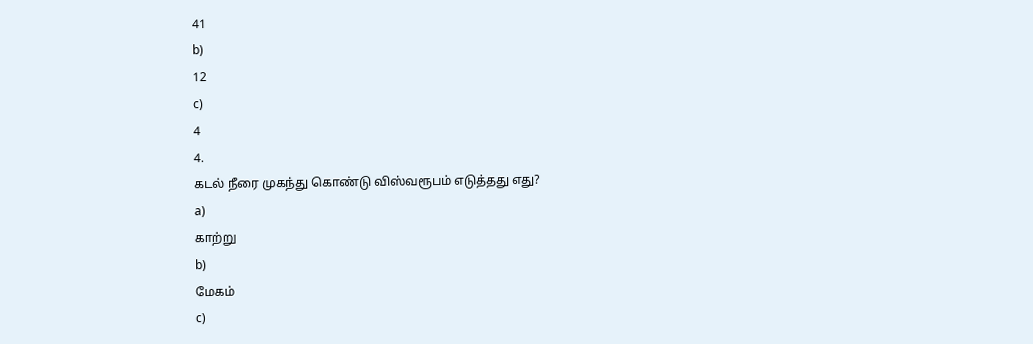41
b)
12
c)
4
4.
கடல் நீரை முகந்து கொண்டு விஸ்வரூபம் எடுத்தது எது?
a)
காற்று
b)
மேகம்
c)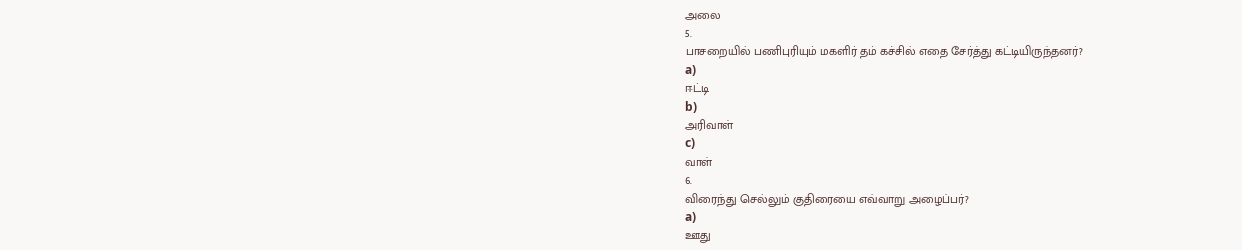அலை
5.
பாசறையில் பணிபுரியும் மகளிர் தம் கச்சில் எதை சேர்த்து கட்டியிருந்தனர்?
a)
ஈட்டி
b)
அரிவாள்
c)
வாள்
6.
விரைந்து செல்லும் குதிரையை எவ்வாறு அழைப்பர்?
a)
ஊது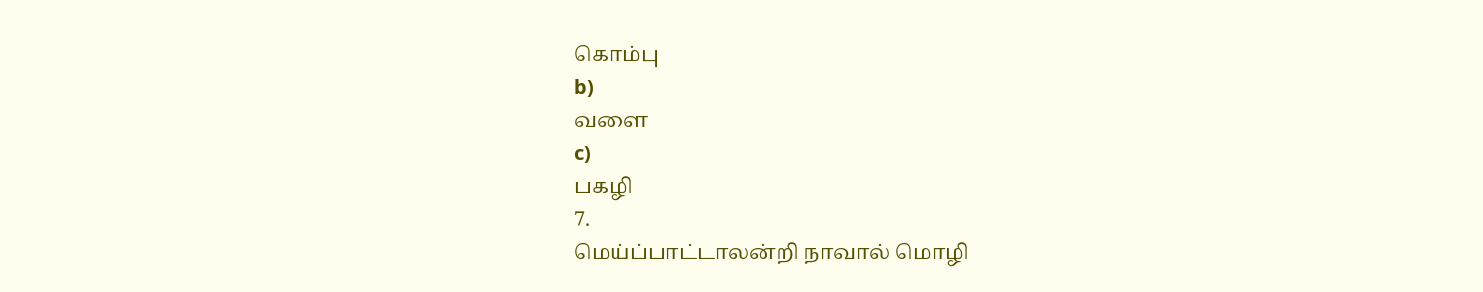கொம்பு
b)
வளை
c)
பகழி
7.
மெய்ப்பாட்டாலன்றி நாவால் மொழி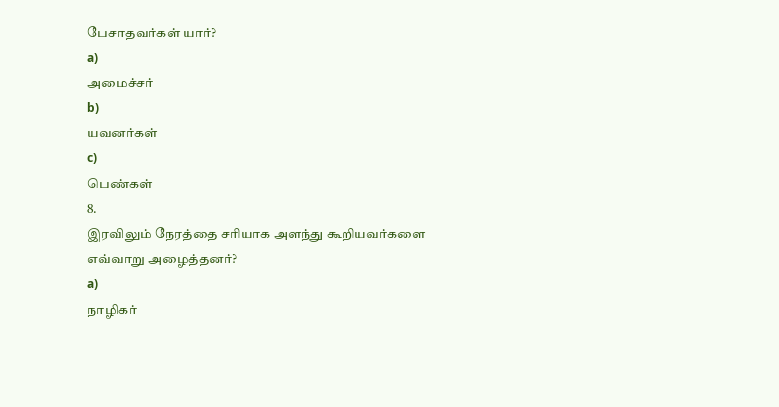பேசாதவர்கள் யார்?
a)
அமைச்சர்
b)
யவனர்கள்
c)
பெண்கள்
8.
இரவிலும் நேரத்தை சரியாக அளந்து கூறியவர்களை எவ்வாறு அழைத்தனர்?
a)
நாழிகர்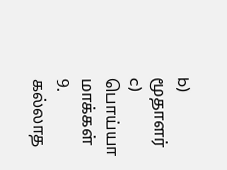b)
மூதாளர்
c)
பொய்யா மாக்கள்
9.
கல்லாத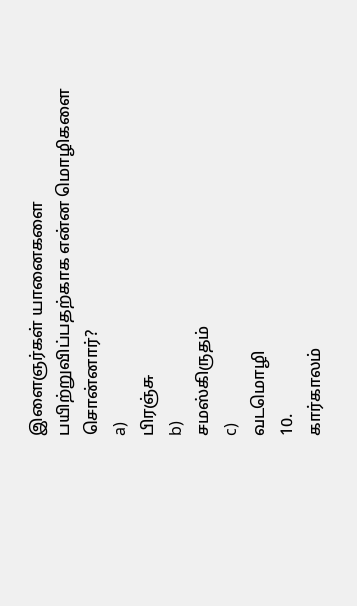இளைஞர்கள் யானைகளை பயிற்றுவிப்பதற்காக என்ன மொழிகளை சொன்னார்?
a)
பிரஞ்சு
b)
சமஸ்கிருதம்
c)
வடமொழி
10.
கார்காலம்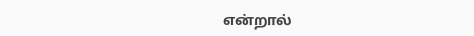என்றால்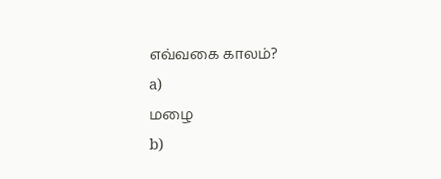எவ்வகை காலம்?
a)
மழை
b)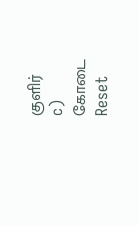குளிர்
c)
கோடை
Reset